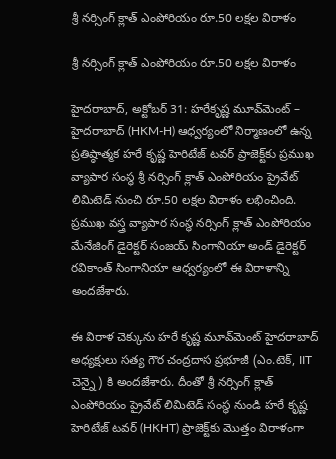శ్రీ నర్సింగ్ క్లాత్ ఎంపోరియం రూ.50 లక్షల విరాళం

శ్రీ నర్సింగ్ క్లాత్ ఎంపోరియం రూ.50 లక్షల విరాళం

హైదరాబాద్, అక్టోబర్ 31: హరేకృష్ణ మూవ్‌మెంట్ – హైదరాబాద్ (HKM-H) ఆధ్వర్యంలో నిర్మాణంలో ఉన్న ప్రతిష్ఠాత్మక హరే కృష్ణ హెరిటేజ్ టవర్ ప్రాజెక్ట్‌కు ప్రముఖ వ్యాపార సంస్థ శ్రీ నర్సింగ్ క్లాత్ ఎంపోరియం ప్రైవేట్ లిమిటెడ్ నుంచి రూ.50 లక్షల విరాళం లభించింది. ప్రముఖ వస్త్ర వ్యాపార సంస్థ నర్సింగ్ క్లాత్ ఎంపోరియం మేనేజింగ్ డైరెక్టర్ సంజయ్ సింగానియా అండ్ డైరెక్టర్ రవికాంత్ సింగానియా ఆధ్వర్యంలో ఈ విరాళాన్ని అందజేశారు.

ఈ విరాళ చెక్కును హరే కృష్ణ మూవ్‌మెంట్ హైదరాబాద్ అధ్యక్షులు సత్య గౌర చంద్రదాస ప్రభూజీ (ఎం.టెక్, IIT చెన్నై) కి అందజేశారు. దీంతో శ్రీ నర్సింగ్ క్లాత్ ఎంపోరియం ప్రైవేట్ లిమిటెడ్ సంస్థ నుండి హరే కృష్ణ హెరిటేజ్ టవర్ (HKHT) ప్రాజెక్ట్‌కు మొత్తం విరాళంగా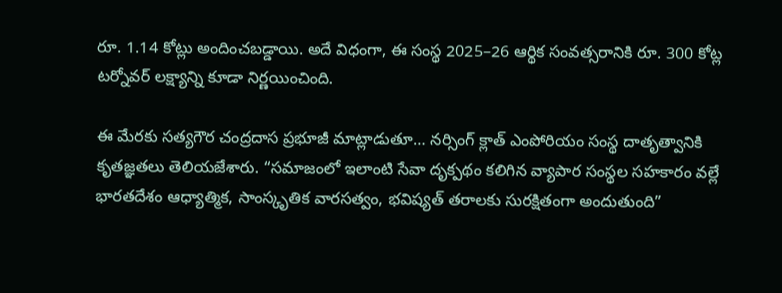రూ. 1.14 కోట్లు అందించబడ్డాయి. అదే విధంగా, ఈ సంస్థ 2025–26 ఆర్థిక సంవత్సరానికి రూ. 300 కోట్ల టర్నోవర్ లక్ష్యాన్ని కూడా నిర్ణయించింది.

ఈ మేరకు సత్యగౌర చంద్రదాస ప్రభూజీ మాట్లాడుతూ… నర్సింగ్ క్లాత్ ఎంపోరియం సంస్థ దాతృత్వానికి కృతజ్ఞతలు తెలియజేశారు. “సమాజంలో ఇలాంటి సేవా దృక్పథం కలిగిన వ్యాపార సంస్థల సహకారం వల్లే భారతదేశం ఆధ్యాత్మిక, సాంస్కృతిక వారసత్వం, భవిష్యత్ తరాలకు సురక్షితంగా అందుతుంది”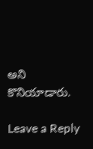అని కొనియాడారు.

Leave a Reply